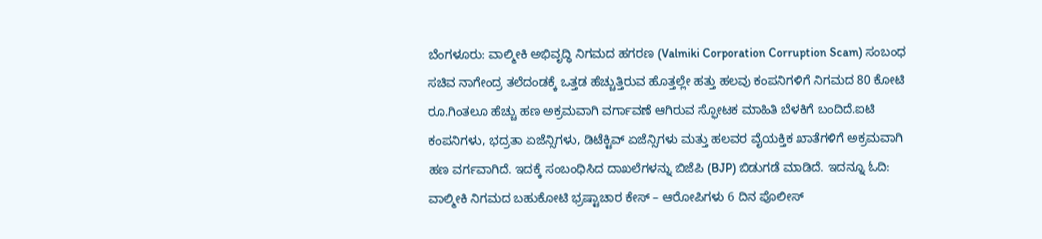ಬೆಂಗಳೂರು: ವಾಲ್ಮೀಕಿ ಅಭಿವೃದ್ಧಿ ನಿಗಮದ ಹಗರಣ (Valmiki Corporation Corruption Scam) ಸಂಬಂಧ ಸಚಿವ ನಾಗೇಂದ್ರ ತಲೆದಂಡಕ್ಕೆ ಒತ್ತಡ ಹೆಚ್ಚುತ್ತಿರುವ ಹೊತ್ತಲ್ಲೇ ಹತ್ತು ಹಲವು ಕಂಪನಿಗಳಿಗೆ ನಿಗಮದ 80 ಕೋಟಿ ರೂ.ಗಿಂತಲೂ ಹೆಚ್ಚು ಹಣ ಅಕ್ರಮವಾಗಿ ವರ್ಗಾವಣೆ ಆಗಿರುವ ಸ್ಫೋಟಕ ಮಾಹಿತಿ ಬೆಳಕಿಗೆ ಬಂದಿದೆ.ಐಟಿ ಕಂಪನಿಗಳು, ಭದ್ರತಾ ಏಜೆನ್ಸಿಗಳು, ಡಿಟೆಕ್ಟಿವ್ ಏಜೆನ್ಸಿಗಳು ಮತ್ತು ಹಲವರ ವೈಯಕ್ತಿಕ ಖಾತೆಗಳಿಗೆ ಅಕ್ರಮವಾಗಿ ಹಣ ವರ್ಗವಾಗಿದೆ. ಇದಕ್ಕೆ ಸಂಬಂಧಿಸಿದ ದಾಖಲೆಗಳನ್ನು ಬಿಜೆಪಿ (BJP) ಬಿಡುಗಡೆ ಮಾಡಿದೆ. ಇದನ್ನೂ ಓದಿ: ವಾಲ್ಮೀಕಿ ನಿಗಮದ ಬಹುಕೋಟಿ ಭ್ರಷ್ಟಾಚಾರ ಕೇಸ್‌ – ಆರೋಪಿಗಳು 6 ದಿನ ಪೊಲೀಸ್‌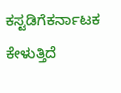ಕಸ್ಟಡಿಗೆಕರ್ನಾಟಕ ಕೇಳುತ್ತಿದೆ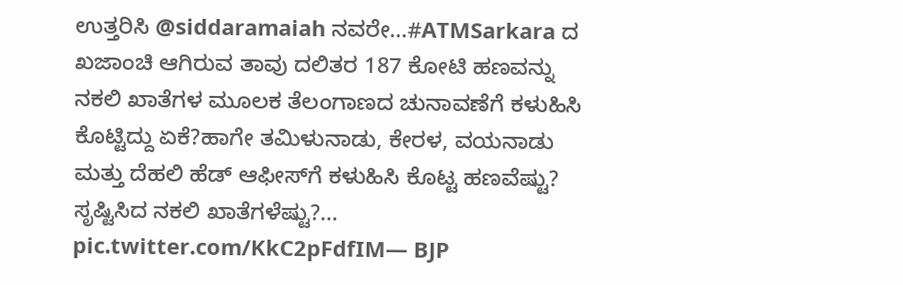ಉತ್ತರಿಸಿ @siddaramaiah ನವರೇ…#ATMSarkara ದ ಖಜಾಂಚಿ ಆಗಿರುವ ತಾವು ದಲಿತರ 187 ಕೋಟಿ ಹಣವನ್ನು ನಕಲಿ ಖಾತೆಗಳ ಮೂಲಕ ತೆಲಂಗಾಣದ ಚುನಾವಣೆಗೆ ಕಳುಹಿಸಿ ಕೊಟ್ಟಿದ್ದು ಏಕೆ?ಹಾಗೇ ತಮಿಳುನಾಡು, ಕೇರಳ, ವಯನಾಡು ಮತ್ತು ದೆಹಲಿ ಹೆಡ್ ಆಫೀಸ್‌ಗೆ ಕಳುಹಿಸಿ ಕೊಟ್ಟ ಹಣವೆಷ್ಟು? ಸೃಷ್ಟಿಸಿದ ನಕಲಿ ಖಾತೆಗಳೆಷ್ಟು?… pic.twitter.com/KkC2pFdfIM— BJP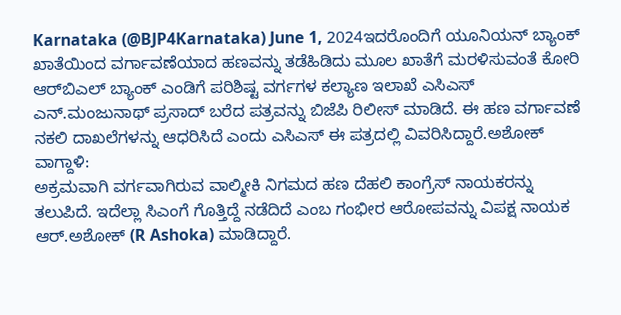Karnataka (@BJP4Karnataka) June 1, 2024ಇದರೊಂದಿಗೆ ಯೂನಿಯನ್ ಬ್ಯಾಂಕ್ ಖಾತೆಯಿಂದ ವರ್ಗಾವಣೆಯಾದ ಹಣವನ್ನು ತಡೆಹಿಡಿದು ಮೂಲ ಖಾತೆಗೆ ಮರಳಿಸುವಂತೆ ಕೋರಿ ಆರ್‌ಬಿಎಲ್ ಬ್ಯಾಂಕ್ ಎಂಡಿಗೆ ಪರಿಶಿಷ್ಟ ವರ್ಗಗಳ ಕಲ್ಯಾಣ ಇಲಾಖೆ ಎಸಿಎಸ್ ಎನ್.ಮಂಜುನಾಥ್ ಪ್ರಸಾದ್ ಬರೆದ ಪತ್ರವನ್ನು ಬಿಜೆಪಿ ರಿಲೀಸ್ ಮಾಡಿದೆ. ಈ ಹಣ ವರ್ಗಾವಣೆ ನಕಲಿ ದಾಖಲೆಗಳನ್ನು ಆಧರಿಸಿದೆ ಎಂದು ಎಸಿಎಸ್ ಈ ಪತ್ರದಲ್ಲಿ ವಿವರಿಸಿದ್ದಾರೆ.ಅಶೋಕ್ ವಾಗ್ದಾಳಿ:
ಅಕ್ರಮವಾಗಿ ವರ್ಗವಾಗಿರುವ ವಾಲ್ಮೀಕಿ ನಿಗಮದ ಹಣ ದೆಹಲಿ ಕಾಂಗ್ರೆಸ್ ನಾಯಕರನ್ನು ತಲುಪಿದೆ. ಇದೆಲ್ಲಾ ಸಿಎಂಗೆ ಗೊತ್ತಿದ್ದೆ ನಡೆದಿದೆ ಎಂಬ ಗಂಭೀರ ಆರೋಪವನ್ನು ವಿಪಕ್ಷ ನಾಯಕ ಆರ್.ಅಶೋಕ್ (R Ashoka) ಮಾಡಿದ್ದಾರೆ.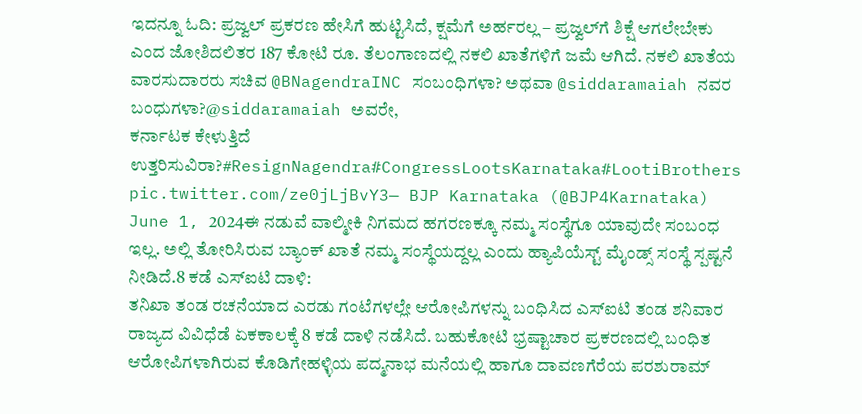ಇದನ್ನೂ ಓದಿ: ಪ್ರಜ್ವಲ್‌ ಪ್ರಕರಣ ಹೇಸಿಗೆ ಹುಟ್ಟಿಸಿದೆ, ಕ್ಷಮೆಗೆ ಅರ್ಹರಲ್ಲ – ಪ್ರಜ್ವಲ್‌ಗೆ ಶಿಕ್ಷೆ ಆಗಲೇಬೇಕು ಎಂದ ಜೋಶಿದಲಿತರ 187 ಕೋಟಿ ರೂ. ತೆಲಂಗಾಣದಲ್ಲಿ ನಕಲಿ ಖಾತೆಗಳಿಗೆ ಜಮೆ ಆಗಿದೆ. ನಕಲಿ ಖಾತೆಯ ವಾರಸುದಾರರು ಸಚಿವ @BNagendraINC ಸಂಬಂಧಿಗಳಾ? ಅಥವಾ @siddaramaiah ನವರ ಬಂಧುಗಳಾ?@siddaramaiah ಅವರೇ,
ಕರ್ನಾಟಕ ಕೇಳುತ್ತಿದೆ
ಉತ್ತರಿಸುವಿರಾ?#ResignNagendra#CongressLootsKarnataka#LootiBrothers pic.twitter.com/ze0jLjBvY3— BJP Karnataka (@BJP4Karnataka) June 1, 2024ಈ ನಡುವೆ ವಾಲ್ಮೀಕಿ ನಿಗಮದ ಹಗರಣಕ್ಕೂ ನಮ್ಮ ಸಂಸ್ಥೆಗೂ ಯಾವುದೇ ಸಂಬಂಧ ಇಲ್ಲ. ಅಲ್ಲಿ ತೋರಿಸಿರುವ ಬ್ಯಾಂಕ್ ಖಾತೆ ನಮ್ಮ ಸಂಸ್ಥೆಯದ್ದಲ್ಲ ಎಂದು ಹ್ಯಾಪಿಯೆಸ್ಟ್ ಮೈಂಡ್ಸ್ ಸಂಸ್ಥೆ ಸ್ಪಷ್ಟನೆ ನೀಡಿದೆ.8 ಕಡೆ ಎಸ್‌ಐಟಿ ದಾಳಿ:
ತನಿಖಾ ತಂಡ ರಚನೆಯಾದ ಎರಡು ಗಂಟೆಗಳಲ್ಲೇ ಆರೋಪಿಗಳನ್ನು ಬಂಧಿಸಿದ ಎಸ್‌ಐಟಿ ತಂಡ ಶನಿವಾರ ರಾಜ್ಯದ ವಿವಿಧೆಡೆ ಏಕಕಾಲಕ್ಕೆ 8 ಕಡೆ ದಾಳಿ ನಡೆಸಿದೆ. ಬಹುಕೋಟಿ ಭ್ರಷ್ಟಾಚಾರ ಪ್ರಕರಣದಲ್ಲಿ ಬಂಧಿತ ಆರೋಪಿಗಳಾಗಿರುವ ಕೊಡಿಗೇಹಳ್ಳಿಯ ಪದ್ಮನಾಭ ಮನೆಯಲ್ಲಿ ಹಾಗೂ ದಾವಣಗೆರೆಯ ಪರಶುರಾಮ್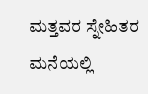ಮತ್ತವರ ಸ್ನೇಹಿತರ ಮನೆಯಲ್ಲಿ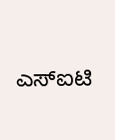ಎಸ್‌ಐಟಿ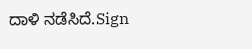ದಾಳಿ ನಡೆಸಿದೆ.Sign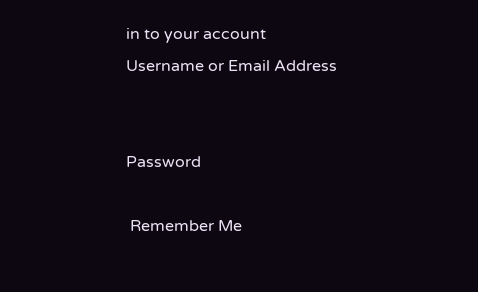in to your account
Username or Email Address


Password

 Remember Me